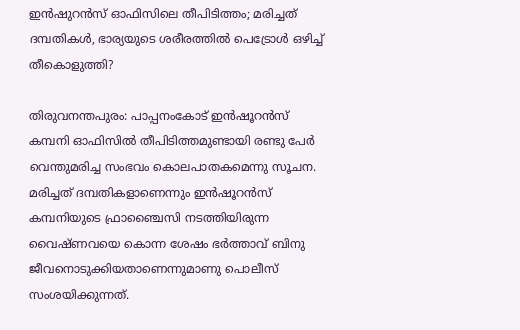ഇൻഷുറൻസ് ഓഫിസിലെ തീപിടിത്തം; മരിച്ചത് ദമ്പതികൾ, ഭാര്യയുടെ ശരീരത്തിൽ പെട്രോൾ ഒഴിച്ച് തീകൊളുത്തി?

തിരുവനന്തപുരം: പാപ്പനംകോട് ഇന്‍ഷൂറന്‍സ് കമ്പനി ഓഫിസില്‍ തീപിടിത്തമുണ്ടായി രണ്ടു പേര്‍ വെന്തുമരിച്ച സംഭവം കൊലപാതകമെന്നു സൂചന. മരിച്ചത് ദമ്പതികളാണെന്നും ഇന്‍ഷൂറന്‍സ് കമ്പനിയുടെ ഫ്രാഞ്ചൈസി നടത്തിയിരുന്ന വൈഷ്ണവയെ കൊന്ന ശേഷം ഭര്‍ത്താവ് ബിനു ജീവനൊടുക്കിയതാണെന്നുമാണു പൊലീസ് സംശയിക്കുന്നത്.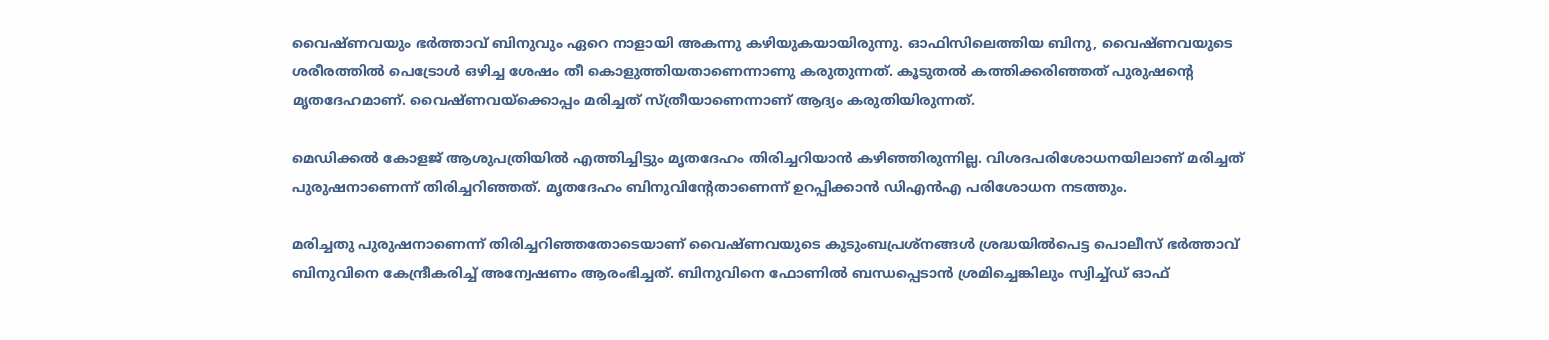വൈഷ്ണവയും ഭര്‍ത്താവ് ബിനുവും ഏറെ നാളായി അകന്നു കഴിയുകയായിരുന്നു. ഓഫിസിലെത്തിയ ബിനു, വൈഷ്ണവയുടെ ശരീരത്തിൽ പെട്രോള്‍ ഒഴിച്ച ശേഷം തീ കൊളുത്തിയതാണെന്നാണു കരുതുന്നത്. കൂടുതല്‍ കത്തിക്കരിഞ്ഞത് പുരുഷന്റെ മൃതദേഹമാണ്. വൈഷ്ണവയ്‌ക്കൊപ്പം മരിച്ചത് സ്ത്രീയാണെന്നാണ് ആദ്യം കരുതിയിരുന്നത്.

മെഡിക്കല്‍ കോളജ് ആശുപത്രിയില്‍ എത്തിച്ചിട്ടും മൃതദേഹം തിരിച്ചറിയാന്‍ കഴിഞ്ഞിരുന്നില്ല. വിശദപരിശോധനയിലാണ് മരിച്ചത് പുരുഷനാണെന്ന് തിരിച്ചറിഞ്ഞത്. മൃതദേഹം ബിനുവിന്റേതാണെന്ന് ഉറപ്പിക്കാന്‍ ഡിഎന്‍എ പരിശോധന നടത്തും.

മരിച്ചതു പുരുഷനാണെന്ന് തിരിച്ചറിഞ്ഞതോടെയാണ് വൈഷ്ണവയുടെ കുടുംബപ്രശ്‌നങ്ങള്‍ ശ്രദ്ധയില്‍പെട്ട പൊലീസ് ഭര്‍ത്താവ് ബിനുവിനെ കേന്ദ്രീകരിച്ച് അന്വേഷണം ആരംഭിച്ചത്. ബിനുവിനെ ഫോണില്‍ ബന്ധപ്പെടാന്‍ ശ്രമിച്ചെങ്കിലും സ്വിച്ച്ഡ് ഓഫ്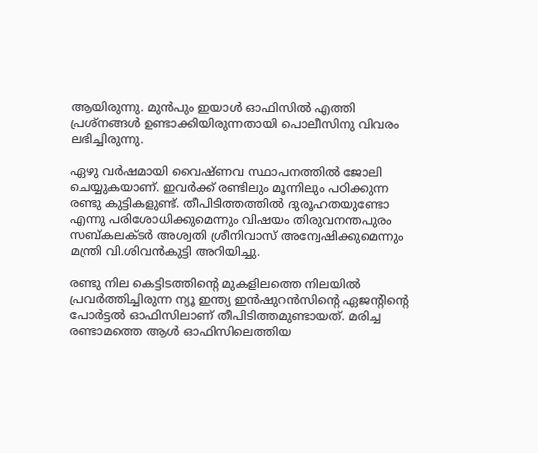ആയിരുന്നു. മുന്‍പും ഇയാള്‍ ഓഫിസില്‍ എത്തി പ്രശ്‌നങ്ങള്‍ ഉണ്ടാക്കിയിരുന്നതായി പൊലീസിനു വിവരം ലഭിച്ചിരുന്നു.

ഏഴു വര്‍ഷമായി വൈഷ്ണവ സ്ഥാപനത്തില്‍ ജോലി ചെയ്യുകയാണ്. ഇവര്‍ക്ക് രണ്ടിലും മൂന്നിലും പഠിക്കുന്ന രണ്ടു കുട്ടികളുണ്ട്. തീപിടിത്തത്തില്‍ ദുരൂഹതയുണ്ടോ എന്നു പരിശോധിക്കുമെന്നും വിഷയം തിരുവനന്തപുരം സബ്കലക്ടര്‍ അശ്വതി ശ്രീനിവാസ് അന്വേഷിക്കുമെന്നും മന്ത്രി വി.ശിവന്‍കുട്ടി അറിയിച്ചു.

രണ്ടു നില കെട്ടിടത്തിന്റെ മുകളിലത്തെ നിലയില്‍ പ്രവര്‍ത്തിച്ചിരുന്ന ന്യൂ ഇന്ത്യ ഇൻഷുറൻസിന്റെ ഏജന്റിന്റെ പോർട്ടൽ ഓഫിസിലാണ് തീപിടിത്തമുണ്ടായത്. മരിച്ച രണ്ടാമത്തെ ആള്‍ ഓഫിസിലെത്തിയ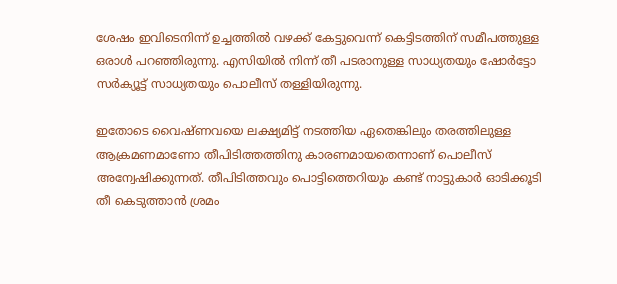ശേഷം ഇവിടെനിന്ന് ഉച്ചത്തില്‍ വഴക്ക് കേട്ടുവെന്ന് കെട്ടിടത്തിന് സമീപത്തുള്ള ഒരാള്‍ പറഞ്ഞിരുന്നു. എസിയിൽ നിന്ന് തീ പടരാനുള്ള സാധ്യതയും ഷോർട്ടോ സർക്യൂട്ട് സാധ്യതയും പൊലീസ് തള്ളിയിരുന്നു.

ഇതോടെ വൈഷ്ണവയെ ലക്ഷ്യമിട്ട് നടത്തിയ ഏതെങ്കിലും തരത്തിലുള്ള ആക്രമണമാണോ തീപിടിത്തത്തിനു കാരണമായതെന്നാണ് പൊലീസ് അന്വേഷിക്കുന്നത്. തീപിടിത്തവും പൊട്ടിത്തെറിയും കണ്ട് നാട്ടുകാര്‍ ഓടിക്കൂടി തീ കെടുത്താന്‍ ശ്രമം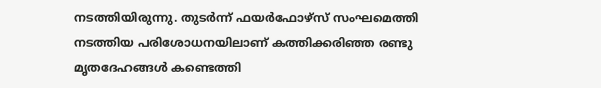നടത്തിയിരുന്നു. തുടര്‍ന്ന് ഫയര്‍ഫോഴ്‌സ് സംഘമെത്തി നടത്തിയ പരിശോധനയിലാണ് കത്തിക്കരിഞ്ഞ രണ്ടു മൃതദേഹങ്ങള്‍ കണ്ടെത്തി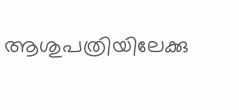ആശുപത്രിയിലേക്കു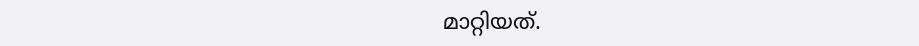മാറ്റിയത്.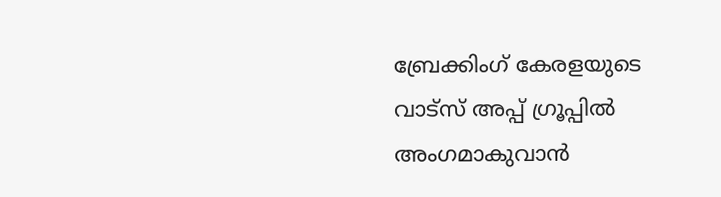ബ്രേക്കിംഗ് കേരളയുടെ വാട്സ് അപ്പ് ഗ്രൂപ്പിൽ അംഗമാകുവാൻ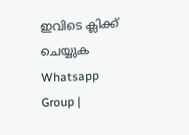ഇവിടെ ക്ലിക്ക് ചെയ്യുക Whatsapp Group |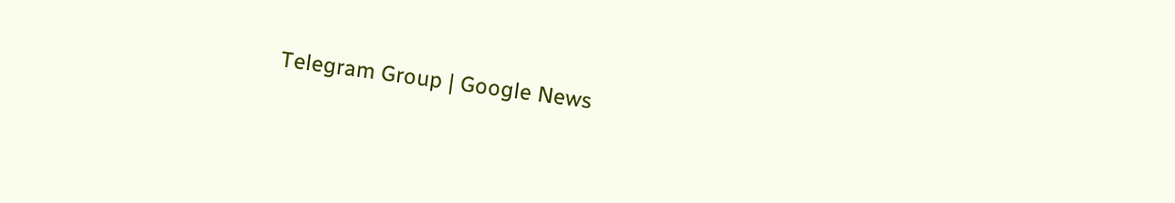Telegram Group | Google News